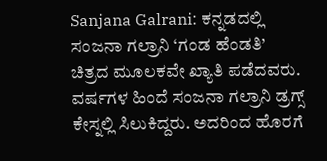Sanjana Galrani: ಕನ್ನಡದಲ್ಲಿ ಸಂಜನಾ ಗಲ್ರಾನಿ ‘ಗಂಡ ಹೆಂಡತಿ’ ಚಿತ್ರದ ಮೂಲಕವೇ ಖ್ಯಾತಿ ಪಡೆದವರು. ವರ್ಷಗಳ ಹಿಂದೆ ಸಂಜನಾ ಗಲ್ರಾನಿ ಡ್ರಗ್ಸ್ ಕೇಸ್ನಲ್ಲಿ ಸಿಲುಕಿದ್ದರು. ಅದರಿಂದ ಹೊರಗೆ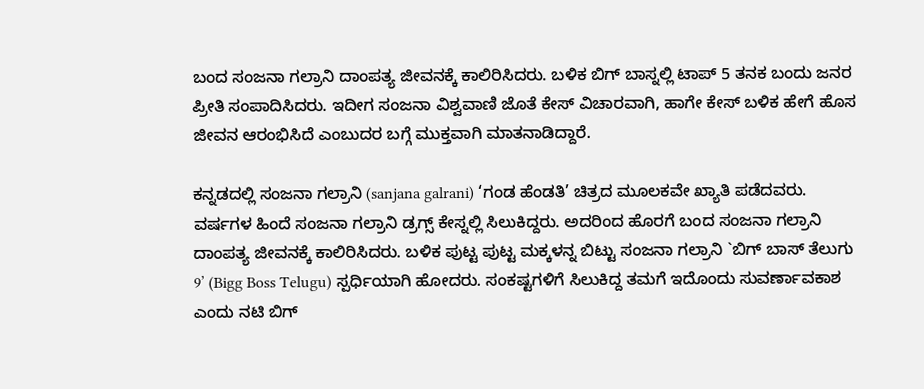ಬಂದ ಸಂಜನಾ ಗಲ್ರಾನಿ ದಾಂಪತ್ಯ ಜೀವನಕ್ಕೆ ಕಾಲಿರಿಸಿದರು. ಬಳಿಕ ಬಿಗ್ ಬಾಸ್ನಲ್ಲಿ ಟಾಪ್ 5 ತನಕ ಬಂದು ಜನರ ಪ್ರೀತಿ ಸಂಪಾದಿಸಿದರು. ಇದೀಗ ಸಂಜನಾ ವಿಶ್ವವಾಣಿ ಜೊತೆ ಕೇಸ್ ವಿಚಾರವಾಗಿ, ಹಾಗೇ ಕೇಸ್ ಬಳಿಕ ಹೇಗೆ ಹೊಸ ಜೀವನ ಆರಂಭಿಸಿದೆ ಎಂಬುದರ ಬಗ್ಗೆ ಮುಕ್ತವಾಗಿ ಮಾತನಾಡಿದ್ದಾರೆ.

ಕನ್ನಡದಲ್ಲಿ ಸಂಜನಾ ಗಲ್ರಾನಿ (sanjana galrani) ‘ಗಂಡ ಹೆಂಡತಿ’ ಚಿತ್ರದ ಮೂಲಕವೇ ಖ್ಯಾತಿ ಪಡೆದವರು. ವರ್ಷಗಳ ಹಿಂದೆ ಸಂಜನಾ ಗಲ್ರಾನಿ ಡ್ರಗ್ಸ್ ಕೇಸ್ನಲ್ಲಿ ಸಿಲುಕಿದ್ದರು. ಅದರಿಂದ ಹೊರಗೆ ಬಂದ ಸಂಜನಾ ಗಲ್ರಾನಿ ದಾಂಪತ್ಯ ಜೀವನಕ್ಕೆ ಕಾಲಿರಿಸಿದರು. ಬಳಿಕ ಪುಟ್ಟ ಪುಟ್ಟ ಮಕ್ಕಳನ್ನ ಬಿಟ್ಟು ಸಂಜನಾ ಗಲ್ರಾನಿ `ಬಿಗ್ ಬಾಸ್ ತೆಲುಗು 9’ (Bigg Boss Telugu) ಸ್ಪರ್ಧಿಯಾಗಿ ಹೋದರು. ಸಂಕಷ್ಟಗಳಿಗೆ ಸಿಲುಕಿದ್ದ ತಮಗೆ ಇದೊಂದು ಸುವರ್ಣಾವಕಾಶ ಎಂದು ನಟಿ ಬಿಗ್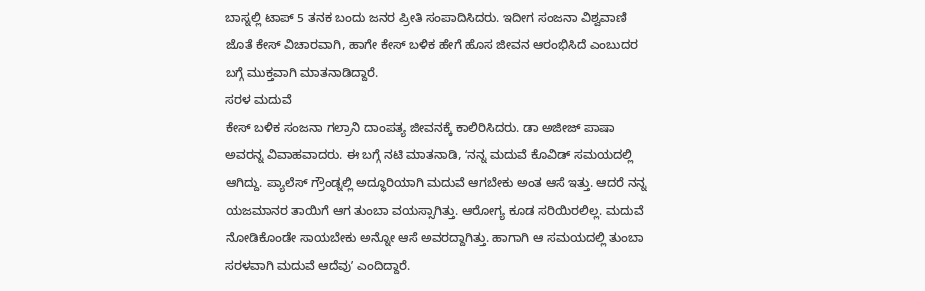ಬಾಸ್ನಲ್ಲಿ ಟಾಪ್ 5 ತನಕ ಬಂದು ಜನರ ಪ್ರೀತಿ ಸಂಪಾದಿಸಿದರು. ಇದೀಗ ಸಂಜನಾ ವಿಶ್ವವಾಣಿ ಜೊತೆ ಕೇಸ್ ವಿಚಾರವಾಗಿ, ಹಾಗೇ ಕೇಸ್ ಬಳಿಕ ಹೇಗೆ ಹೊಸ ಜೀವನ ಆರಂಭಿಸಿದೆ ಎಂಬುದರ ಬಗ್ಗೆ ಮುಕ್ತವಾಗಿ ಮಾತನಾಡಿದ್ದಾರೆ.
ಸರಳ ಮದುವೆ
ಕೇಸ್ ಬಳಿಕ ಸಂಜನಾ ಗಲ್ರಾನಿ ದಾಂಪತ್ಯ ಜೀವನಕ್ಕೆ ಕಾಲಿರಿಸಿದರು. ಡಾ ಅಜೀಜ್ ಪಾಷಾ ಅವರನ್ನ ವಿವಾಹವಾದರು. ಈ ಬಗ್ಗೆ ನಟಿ ಮಾತನಾಡಿ, ʻನನ್ನ ಮದುವೆ ಕೊವಿಡ್ ಸಮಯದಲ್ಲಿ ಆಗಿದ್ದು. ಪ್ಯಾಲೆಸ್ ಗ್ರೌಂಡ್ನಲ್ಲಿ ಅದ್ಧೂರಿಯಾಗಿ ಮದುವೆ ಆಗಬೇಕು ಅಂತ ಆಸೆ ಇತ್ತು. ಆದರೆ ನನ್ನ ಯಜಮಾನರ ತಾಯಿಗೆ ಆಗ ತುಂಬಾ ವಯಸ್ಸಾಗಿತ್ತು. ಆರೋಗ್ಯ ಕೂಡ ಸರಿಯಿರಲಿಲ್ಲ. ಮದುವೆ ನೋಡಿಕೊಂಡೇ ಸಾಯಬೇಕು ಅನ್ನೋ ಆಸೆ ಅವರದ್ದಾಗಿತ್ತು. ಹಾಗಾಗಿ ಆ ಸಮಯದಲ್ಲಿ ತುಂಬಾ ಸರಳವಾಗಿ ಮದುವೆ ಆದೆವುʼ ಎಂದಿದ್ದಾರೆ.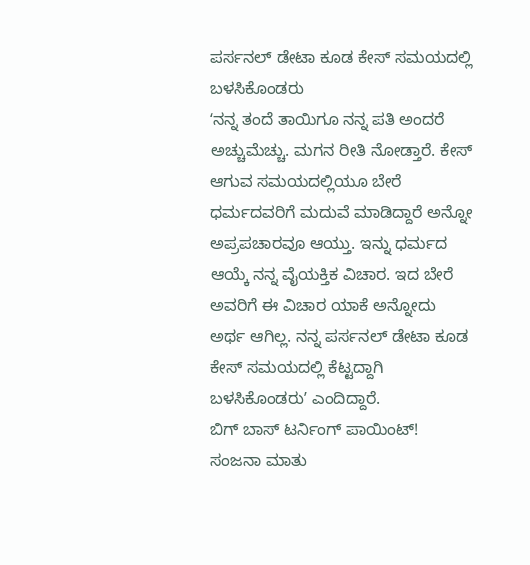ಪರ್ಸನಲ್ ಡೇಟಾ ಕೂಡ ಕೇಸ್ ಸಮಯದಲ್ಲಿ ಬಳಸಿಕೊಂಡರು
ʻನನ್ನ ತಂದೆ ತಾಯಿಗೂ ನನ್ನ ಪತಿ ಅಂದರೆ ಅಚ್ಚುಮೆಚ್ಚು. ಮಗನ ರೀತಿ ನೋಡ್ತಾರೆ. ಕೇಸ್ ಆಗುವ ಸಮಯದಲ್ಲಿಯೂ ಬೇರೆ ಧರ್ಮದವರಿಗೆ ಮದುವೆ ಮಾಡಿದ್ದಾರೆ ಅನ್ನೋ ಅಪ್ರಪಚಾರವೂ ಆಯ್ತು. ಇನ್ನು ಧರ್ಮದ ಆಯ್ಕೆ ನನ್ನ ವೈಯಕ್ತಿಕ ವಿಚಾರ. ಇದ ಬೇರೆ ಅವರಿಗೆ ಈ ವಿಚಾರ ಯಾಕೆ ಅನ್ನೋದು ಅರ್ಥ ಆಗಿಲ್ಲ. ನನ್ನ ಪರ್ಸನಲ್ ಡೇಟಾ ಕೂಡ ಕೇಸ್ ಸಮಯದಲ್ಲಿ ಕೆಟ್ಟದ್ದಾಗಿ ಬಳಸಿಕೊಂಡರುʼ ಎಂದಿದ್ದಾರೆ.
ಬಿಗ್ ಬಾಸ್ ಟರ್ನಿಂಗ್ ಪಾಯಿಂಟ್!
ಸಂಜನಾ ಮಾತು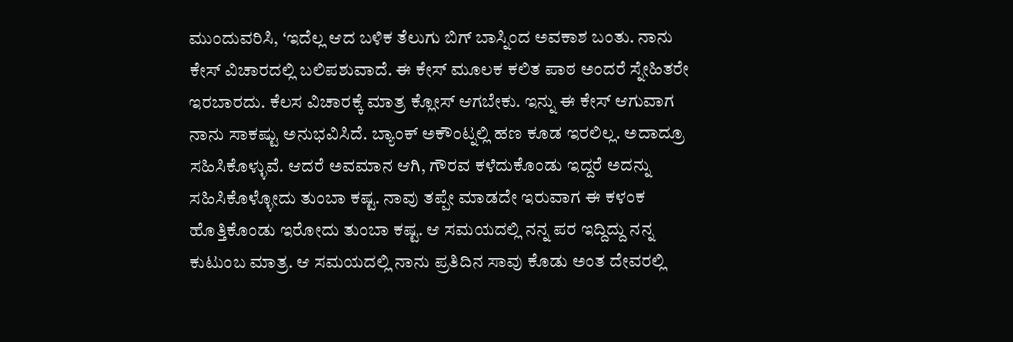ಮುಂದುವರಿಸಿ, ʻಇದೆಲ್ಲ ಆದ ಬಳಿಕ ತೆಲುಗು ಬಿಗ್ ಬಾಸ್ನಿಂದ ಅವಕಾಶ ಬಂತು. ನಾನು ಕೇಸ್ ವಿಚಾರದಲ್ಲಿ ಬಲಿಪಶುವಾದೆ. ಈ ಕೇಸ್ ಮೂಲಕ ಕಲಿತ ಪಾಠ ಅಂದರೆ ಸ್ನೇಹಿತರೇ ಇರಬಾರದು. ಕೆಲಸ ವಿಚಾರಕ್ಕೆ ಮಾತ್ರ ಕ್ಲೋಸ್ ಆಗಬೇಕು. ಇನ್ನು ಈ ಕೇಸ್ ಆಗುವಾಗ ನಾನು ಸಾಕಷ್ಟು ಅನುಭವಿಸಿದೆ. ಬ್ಯಾಂಕ್ ಅಕೌಂಟ್ನಲ್ಲಿ ಹಣ ಕೂಡ ಇರಲಿಲ್ಲ. ಅದಾದ್ರೂ ಸಹಿಸಿಕೊಳ್ಳುವೆ. ಆದರೆ ಅವಮಾನ ಆಗಿ, ಗೌರವ ಕಳೆದುಕೊಂಡು ಇದ್ದರೆ ಅದನ್ನು ಸಹಿಸಿಕೊಳ್ಳೋದು ತುಂಬಾ ಕಷ್ಟ. ನಾವು ತಪ್ಪೇ ಮಾಡದೇ ಇರುವಾಗ ಈ ಕಳಂಕ ಹೊತ್ತಿಕೊಂಡು ಇರೋದು ತುಂಬಾ ಕಷ್ಟ. ಆ ಸಮಯದಲ್ಲಿ ನನ್ನ ಪರ ಇದ್ದಿದ್ದು ನನ್ನ ಕುಟುಂಬ ಮಾತ್ರ. ಆ ಸಮಯದಲ್ಲಿ ನಾನು ಪ್ರತಿದಿನ ಸಾವು ಕೊಡು ಅಂತ ದೇವರಲ್ಲಿ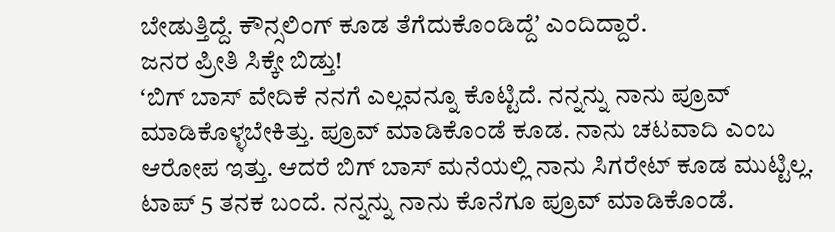ಬೇಡುತ್ತಿದ್ದೆ. ಕೌನ್ಸಲಿಂಗ್ ಕೂಡ ತೆಗೆದುಕೊಂಡಿದ್ದೆʼ ಎಂದಿದ್ದಾರೆ.
ಜನರ ಪ್ರೀತಿ ಸಿಕ್ಕೇ ಬಿಡ್ತು!
ʻಬಿಗ್ ಬಾಸ್ ವೇದಿಕೆ ನನಗೆ ಎಲ್ಲವನ್ನೂ ಕೊಟ್ಟಿದೆ. ನನ್ನನ್ನು ನಾನು ಪ್ರೂವ್ ಮಾಡಿಕೊಳ್ಳಬೇಕಿತ್ತು. ಪ್ರೂವ್ ಮಾಡಿಕೊಂಡೆ ಕೂಡ. ನಾನು ಚಟವಾದಿ ಎಂಬ ಆರೋಪ ಇತ್ತು. ಆದರೆ ಬಿಗ್ ಬಾಸ್ ಮನೆಯಲ್ಲಿ ನಾನು ಸಿಗರೇಟ್ ಕೂಡ ಮುಟ್ಟಿಲ್ಲ. ಟಾಪ್ 5 ತನಕ ಬಂದೆ. ನನ್ನನ್ನು ನಾನು ಕೊನೆಗೂ ಪ್ರೂವ್ ಮಾಡಿಕೊಂಡೆ.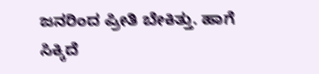ಜನರಿಂದ ಪ್ರೀತಿ ಬೇಕಿತ್ತು. ಹಾಗೆ ಸಿಕ್ಕಿದೆ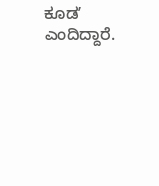ಕೂಡʼ ಎಂದಿದ್ದಾರೆ.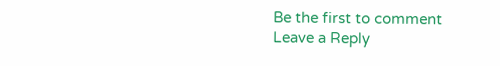Be the first to comment
Leave a Reply